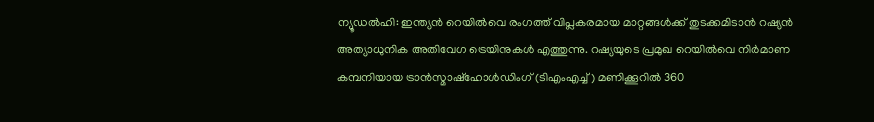ന്യൂഡൽഹി: ഇന്ത്യൻ റെയിൽവെ രംഗത്ത് വിപ്ലകരമായ മാറ്റങ്ങൾക്ക് തുടക്കമിടാൻ റഷ്യൻ അത്യാധുനിക അതിവേഗ ട്രെയിനുകൾ എത്തുന്നു. റഷ്യയുടെ പ്രമുഖ റെയിൽവെ നിർമാണ കമ്പനിയായ ട്രാൻസ്മാഷ്ഹോൾഡിംഗ് (ടിഎംഎച്ച്) മണിക്കൂറിൽ 360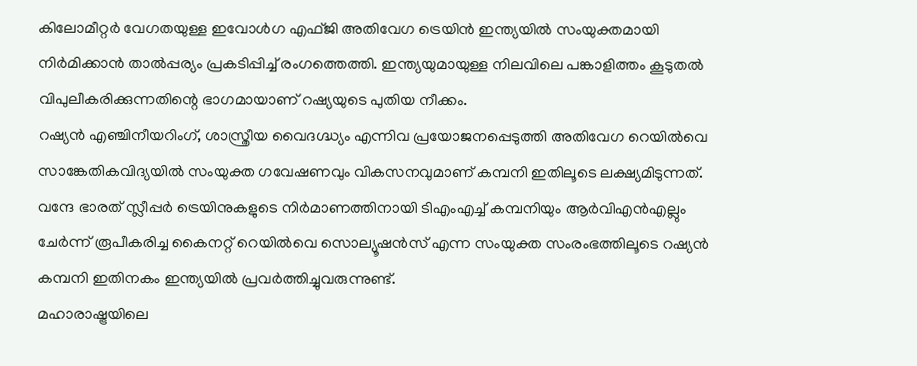കിലോമീറ്റർ വേഗതയുള്ള ഇവോൾഗ എഫ്ജി അതിവേഗ ട്രെയിൻ ഇന്ത്യയിൽ സംയുക്തമായി നിർമിക്കാൻ താൽപ്പര്യം പ്രകടിപ്പിച്ച് രംഗത്തെത്തി. ഇന്ത്യയുമായുള്ള നിലവിലെ പങ്കാളിത്തം കൂടുതൽ വിപുലീകരിക്കുന്നതിന്റെ ഭാഗമായാണ് റഷ്യയുടെ പുതിയ നീക്കം.
റഷ്യൻ എഞ്ചിനീയറിംഗ്, ശാസ്ത്രീയ വൈദഗ്ദ്ധ്യം എന്നിവ പ്രയോജനപ്പെടുത്തി അതിവേഗ റെയിൽവെ സാങ്കേതികവിദ്യയിൽ സംയുക്ത ഗവേഷണവും വികസനവുമാണ് കമ്പനി ഇതിലൂടെ ലക്ഷ്യമിടുന്നത്. വന്ദേ ഭാരത് സ്ലീപ്പർ ട്രെയിനുകളുടെ നിർമാണത്തിനായി ടിഎംഎച്ച് കമ്പനിയും ആർവിഎൻഎല്ലും ചേർന്ന് രൂപീകരിച്ച കൈനറ്റ് റെയിൽവെ സൊല്യൂഷൻസ് എന്ന സംയുക്ത സംരംഭത്തിലൂടെ റഷ്യൻ കമ്പനി ഇതിനകം ഇന്ത്യയിൽ പ്രവർത്തിച്ചുവരുന്നുണ്ട്.
മഹാരാഷ്ട്രയിലെ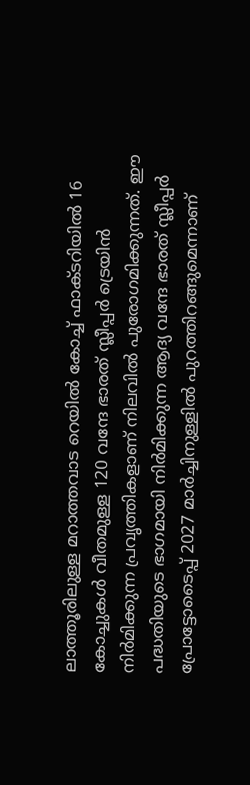ലാത്തൂരിലുള്ള മറാത്തവാട റെയിൽ കോച്ച് ഫാക്ടറിയിൽ 16 കോച്ചുകൾ വീതമുള്ള 120 വന്ദേ ഭാരത് സ്ലീപ്പർ ട്രെയിൻ നിർമിക്കുന്ന പ്രവൃത്തികളാണ് നിലവിൽ പുരോഗമിക്കുന്നത്. ഈ പദ്ധതിയുടെ ഭാഗമായി നിർമിക്കുന്ന ആദ്യ വന്ദേ ഭാരത് സ്ലീപ്പർ പ്രോട്ടോടൈപ്പ് 2027 മാർച്ചിനുള്ളിൽ പുറത്തിറങ്ങുമെന്നാണ്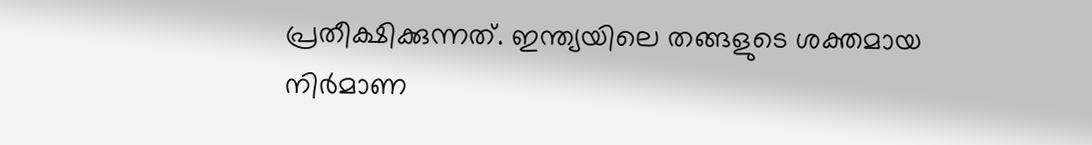പ്രതീക്ഷിക്കുന്നത്. ഇന്ത്യയിലെ തങ്ങളുടെ ശക്തമായ നിർമാണ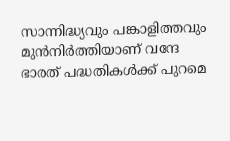സാന്നിദ്ധ്യവും പങ്കാളിത്തവും മുൻനിർത്തിയാണ് വന്ദേ ഭാരത് പദ്ധതികൾക്ക് പുറമെ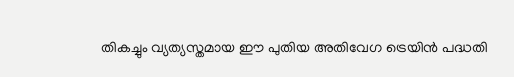തികച്ചും വ്യത്യസ്തമായ ഈ പുതിയ അതിവേഗ ട്രെയിൻ പദ്ധതി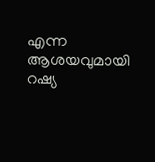എന്ന ആശയവുമായി റഷ്യ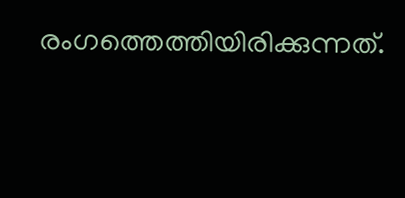രംഗത്തെത്തിയിരിക്കുന്നത്.